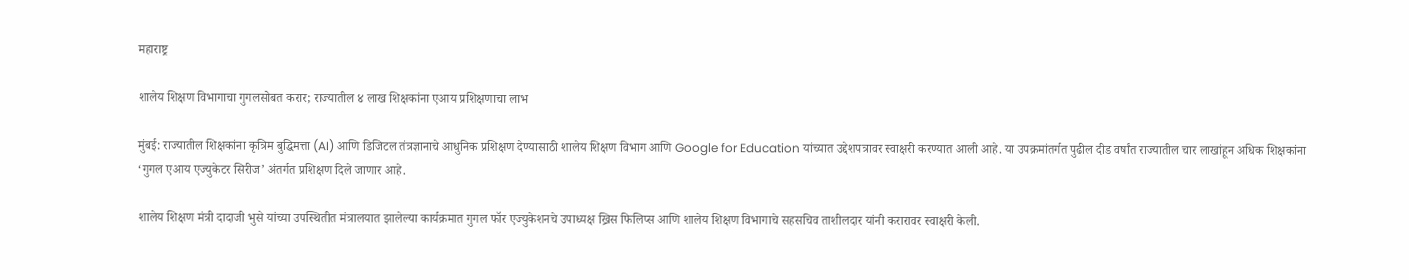महाराष्ट्र

शालेय शिक्षण विभागाचा गुगलसोबत करार; राज्यातील ४ लाख शिक्षकांना एआय प्रशिक्षणाचा लाभ

मुंबई: राज्यातील शिक्षकांना कृत्रिम बुद्धिमत्ता (AI) आणि डिजिटल तंत्रज्ञानाचे आधुनिक प्रशिक्षण देण्यासाठी शालेय शिक्षण विभाग आणि Google for Education यांच्यात उद्देशपत्रावर स्वाक्षरी करण्यात आली आहे. या उपक्रमांतर्गत पुढील दीड वर्षांत राज्यातील चार लाखांहून अधिक शिक्षकांना ‘गुगल एआय एज्युकेटर सिरीज’ अंतर्गत प्रशिक्षण दिले जाणार आहे.

शालेय शिक्षण मंत्री दादाजी भुसे यांच्या उपस्थितीत मंत्रालयात झालेल्या कार्यक्रमात गुगल फॉर एज्युकेशनचे उपाध्यक्ष ख्रिस फिलिप्स आणि शालेय शिक्षण विभागाचे सहसचिव ताशीलदार यांनी करारावर स्वाक्षरी केली.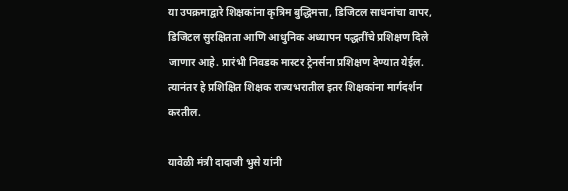या उपक्रमाद्वारे शिक्षकांना कृत्रिम बुद्धिमत्ता, डिजिटल साधनांचा वापर, डिजिटल सुरक्षितता आणि आधुनिक अध्यापन पद्धतींचे प्रशिक्षण दिले जाणार आहे. प्रारंभी निवडक मास्टर ट्रेनर्सना प्रशिक्षण देण्यात येईल. त्यानंतर हे प्रशिक्षित शिक्षक राज्यभरातील इतर शिक्षकांना मार्गदर्शन करतील.

यावेळी मंत्री दादाजी भुसे यांनी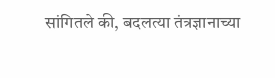सांगितले की, बदलत्या तंत्रज्ञानाच्या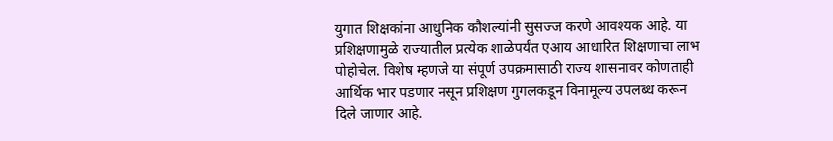युगात शिक्षकांना आधुनिक कौशल्यांनी सुसज्ज करणे आवश्यक आहे. या प्रशिक्षणामुळे राज्यातील प्रत्येक शाळेपर्यंत एआय आधारित शिक्षणाचा लाभ पोहोचेल. विशेष म्हणजे या संपूर्ण उपक्रमासाठी राज्य शासनावर कोणताही आर्थिक भार पडणार नसून प्रशिक्षण गुगलकडून विनामूल्य उपलब्ध करून दिले जाणार आहे.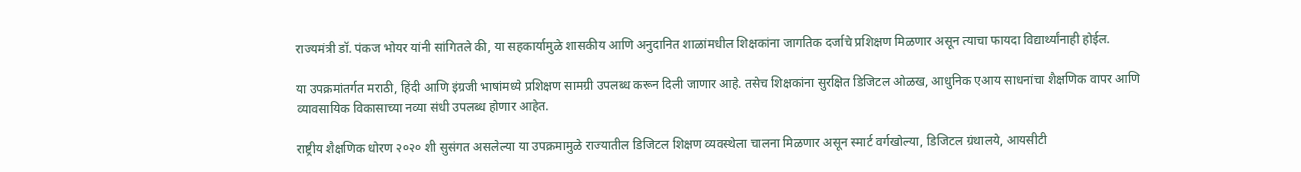राज्यमंत्री डॉ. पंकज भोयर यांनी सांगितले की, या सहकार्यामुळे शासकीय आणि अनुदानित शाळांमधील शिक्षकांना जागतिक दर्जाचे प्रशिक्षण मिळणार असून त्याचा फायदा विद्यार्थ्यांनाही होईल.

या उपक्रमांतर्गत मराठी, हिंदी आणि इंग्रजी भाषांमध्ये प्रशिक्षण सामग्री उपलब्ध करून दिली जाणार आहे. तसेच शिक्षकांना सुरक्षित डिजिटल ओळख, आधुनिक एआय साधनांचा शैक्षणिक वापर आणि व्यावसायिक विकासाच्या नव्या संधी उपलब्ध होणार आहेत.

राष्ट्रीय शैक्षणिक धोरण २०२० शी सुसंगत असलेल्या या उपक्रमामुळे राज्यातील डिजिटल शिक्षण व्यवस्थेला चालना मिळणार असून स्मार्ट वर्गखोल्या, डिजिटल ग्रंथालये, आयसीटी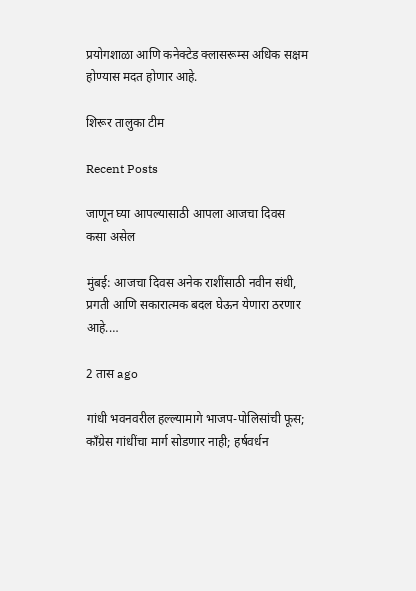प्रयोगशाळा आणि कनेक्टेड क्लासरूम्स अधिक सक्षम होण्यास मदत होणार आहे.

शिरूर तालुका टीम

Recent Posts

जाणून घ्या आपल्यासाठी आपला आजचा दिवस कसा असेल

मुंबई: आजचा दिवस अनेक राशींसाठी नवीन संधी, प्रगती आणि सकारात्मक बदल घेऊन येणारा ठरणार आहे.…

2 तास ago

गांधी भवनवरील हल्ल्यामागे भाजप-पोलिसांची फूस; काँग्रेस गांधींचा मार्ग सोडणार नाही; हर्षवर्धन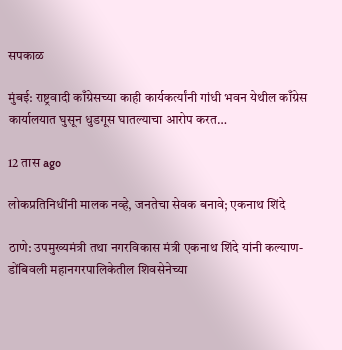सपकाळ

मुंबई: राष्ट्रवादी काँग्रेसच्या काही कार्यकर्त्यांनी गांधी भवन येथील काँग्रेस कार्यालयात घुसून धुडगूस घातल्याचा आरोप करत…

12 तास ago

लोकप्रतिनिधींनी मालक नव्हे, जनतेचा सेवक बनावे; एकनाथ शिंदे

ठाणे: उपमुख्यमंत्री तथा नगरविकास मंत्री एकनाथ शिंदे यांनी कल्याण-डोंबिवली महानगरपालिकेतील शिवसेनेच्या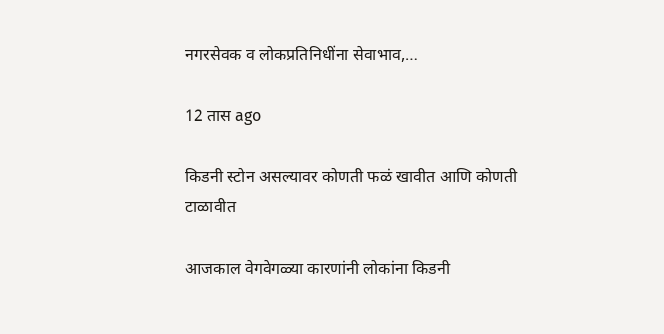नगरसेवक व लोकप्रतिनिधींना सेवाभाव,…

12 तास ago

किडनी स्टोन असल्यावर कोणती फळं खावीत आणि कोणती टाळावीत

आजकाल वेगवेगळ्या कारणांनी लोकांना किडनी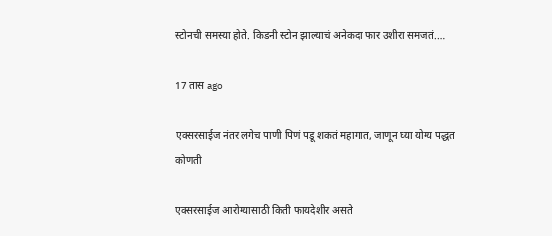स्टोनची समस्या होते. किडनी स्टोन झाल्याचं अनेकदा फार उशीरा समजतं.…

17 तास ago

एक्सरसाईज नंतर लगेच पाणी पिणं पडू शकतं महागात, जाणून घ्या योग्य पद्धत कोणती

एक्सरसाईज आरोग्यासाठी किती फायदेशीर असते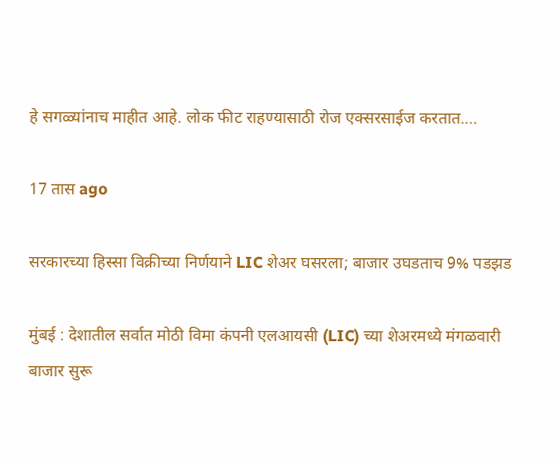हे सगळ्यांनाच माहीत आहे. लोक फीट राहण्यासाठी रोज एक्सरसाईज करतात.…

17 तास ago

सरकारच्या हिस्सा विक्रीच्या निर्णयाने LIC शेअर घसरला; बाजार उघडताच 9% पडझड

मुंबई : देशातील सर्वात मोठी विमा कंपनी एलआयसी (LIC) च्या शेअरमध्ये मंगळवारी बाजार सुरू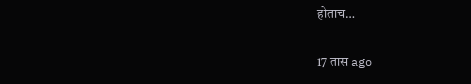होताच…

17 तास ago